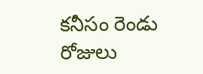కనీసం రెండు రోజులు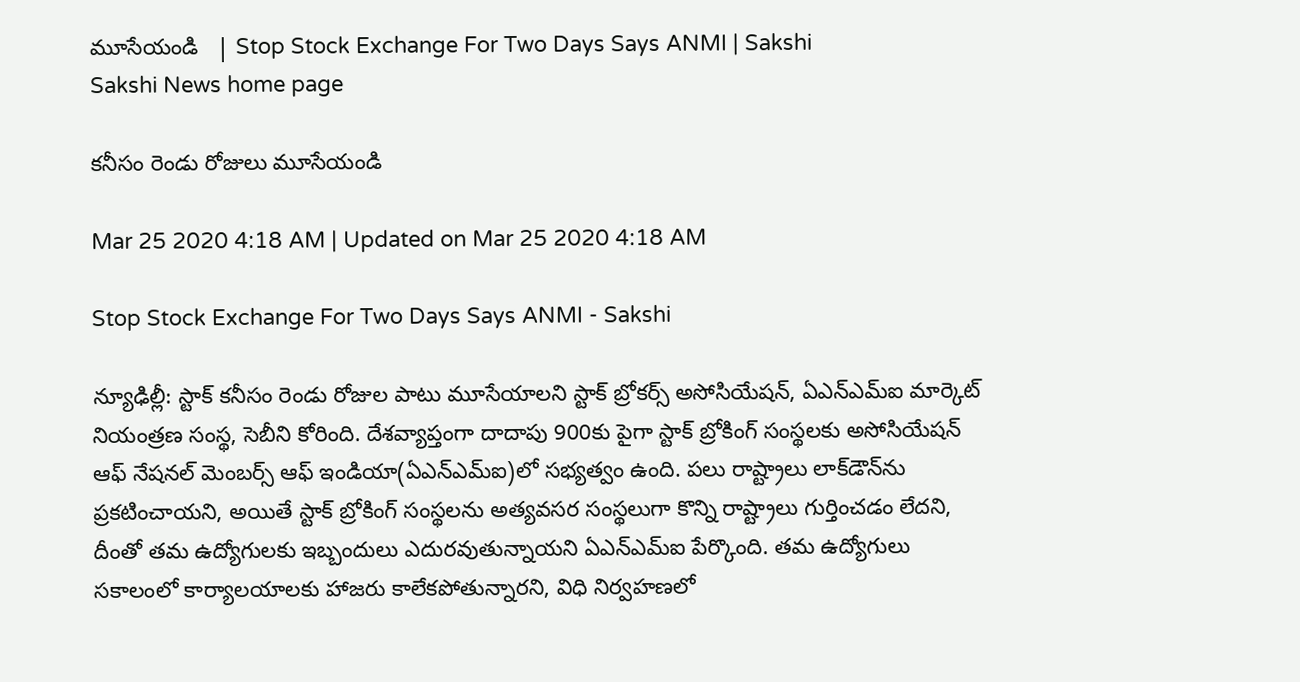మూసేయండి   | Stop Stock Exchange For Two Days Says ANMI | Sakshi
Sakshi News home page

కనీసం రెండు రోజులు మూసేయండి

Mar 25 2020 4:18 AM | Updated on Mar 25 2020 4:18 AM

Stop Stock Exchange For Two Days Says ANMI - Sakshi

న్యూఢిల్లీ: స్టాక్‌ కనీసం రెండు రోజుల పాటు మూసేయాలని స్టాక్‌ బ్రోకర్స్‌ అసోసియేషన్, ఏఎన్‌ఎమ్‌ఐ మార్కెట్‌ నియంత్రణ సంస్థ, సెబీని కోరింది. దేశవ్యాప్తంగా దాదాపు 900కు పైగా స్టాక్‌ బ్రోకింగ్‌ సంస్థలకు అసోసియేషన్‌ ఆఫ్‌ నేషనల్‌ మెంబర్స్‌ ఆఫ్‌ ఇండియా(ఏఎన్‌ఎమ్‌ఐ)లో సభ్యత్వం ఉంది. పలు రాష్ట్రాలు లాక్‌డౌన్‌ను ప్రకటించాయని, అయితే స్టాక్‌ బ్రోకింగ్‌ సంస్థలను అత్యవసర సంస్థలుగా కొన్ని రాష్ట్రాలు గుర్తించడం లేదని, దీంతో తమ ఉద్యోగులకు ఇబ్బందులు ఎదురవుతున్నాయని ఏఎన్‌ఎమ్‌ఐ పేర్కొంది. తమ ఉద్యోగులు సకాలంలో కార్యాలయాలకు హాజరు కాలేకపోతున్నారని, విధి నిర్వహణలో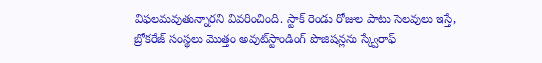విఫలమవుతున్నారని వివరించింది. స్టాక్‌ రెండు రోజుల పాటు సెలవులు ఇస్తే, బ్రోకరేజ్‌ సంస్థలు మొత్తం అవుట్‌స్టాండింగ్‌ పొజిషన్లను స్క్వేరాఫ్‌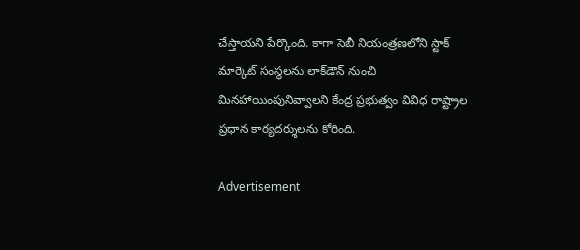చేస్తాయని పేర్కొంది. కాగా సెబీ నియంత్రణలోని స్టాక్‌ మార్కెట్‌ సంస్థలను లాక్‌డౌన్‌ నుంచి మినహాయింపునివ్వాలని కేంద్ర ప్రభుత్వం వివిధ రాష్ట్రాల ప్రధాన కార్యదర్శులను కోరింది.

Advertisement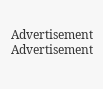Advertisement
Advertisement